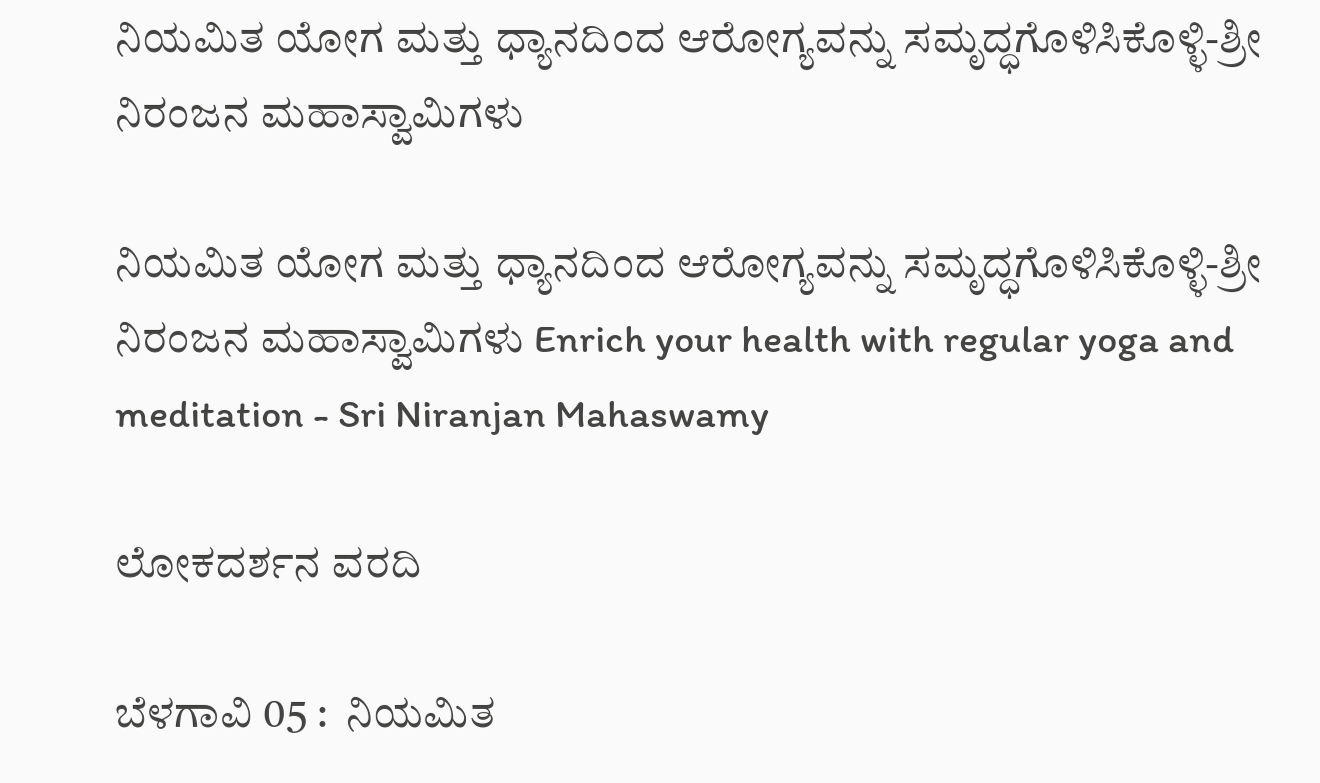ನಿಯಮಿತ ಯೋಗ ಮತ್ತು ಧ್ಯಾನದಿಂದ ಆರೋಗ್ಯವನ್ನು ಸಮೃದ್ಧಗೊಳಿಸಿಕೊಳ್ಳಿ-ಶ್ರೀ ನಿರಂಜನ ಮಹಾಸ್ವಾಮಿಗಳು

ನಿಯಮಿತ ಯೋಗ ಮತ್ತು ಧ್ಯಾನದಿಂದ ಆರೋಗ್ಯವನ್ನು ಸಮೃದ್ಧಗೊಳಿಸಿಕೊಳ್ಳಿ-ಶ್ರೀ ನಿರಂಜನ ಮಹಾಸ್ವಾಮಿಗಳು Enrich your health with regular yoga and meditation - Sri Niranjan Mahaswamy

ಲೋಕದರ್ಶನ ವರದಿ

ಬೆಳಗಾವಿ 05 :  ನಿಯಮಿತ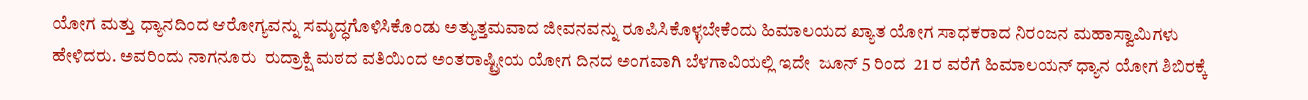ಯೋಗ ಮತ್ತು ಧ್ಯಾನದಿಂದ ಆರೋಗ್ಯವನ್ನು ಸಮೃದ್ಧಗೊಳಿಸಿಕೊಂಡು ಅತ್ಯುತ್ತಮವಾದ ಜೀವನವನ್ನು ರೂಪಿಸಿಕೊಳ್ಳಬೇಕೆಂದು ಹಿಮಾಲಯದ ಖ್ಯಾತ ಯೋಗ ಸಾಧಕರಾದ ನಿರಂಜನ ಮಹಾಸ್ವಾಮಿಗಳು ಹೇಳಿದರು. ಅವರಿಂದು ನಾಗನೂರು  ರುದ್ರಾಕ್ಷಿ ಮಠದ ವತಿಯಿಂದ ಅಂತರಾಷ್ಟ್ರೀಯ ಯೋಗ ದಿನದ ಅಂಗವಾಗಿ ಬೆಳಗಾವಿಯಲ್ಲಿ ಇದೇ  ಜೂನ್ 5 ರಿಂದ  21 ರ ವರೆಗೆ ಹಿಮಾಲಯನ್ ಧ್ಯಾನ ಯೋಗ ಶಿಬಿರಕ್ಕೆ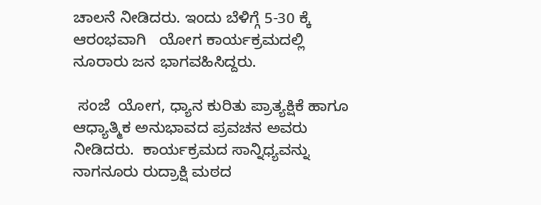ಚಾಲನೆ ನೀಡಿದರು. ಇಂದು ಬೆಳಿಗ್ಗೆ 5-30 ಕ್ಕೆ ಆರಂಭವಾಗಿ   ಯೋಗ ಕಾರ್ಯಕ್ರಮದಲ್ಲಿ ನೂರಾರು ಜನ ಭಾಗವಹಿಸಿದ್ದರು.

 ಸಂಜೆ  ಯೋಗ, ಧ್ಯಾನ ಕುರಿತು ಪ್ರಾತ್ಯಕ್ಷಿಕೆ ಹಾಗೂ ಆಧ್ಯಾತ್ಮಿಕ ಅನುಭಾವದ ಪ್ರವಚನ ಅವರು ನೀಡಿದರು.  ಕಾರ್ಯಕ್ರಮದ ಸಾನ್ನಿಧ್ಯವನ್ನು ನಾಗನೂರು ರುದ್ರಾಕ್ಷಿ ಮಠದ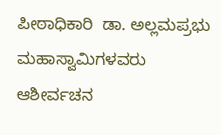ಪೀಠಾಧಿಕಾರಿ  ಡಾ. ಅಲ್ಲಮಪ್ರಭು ಮಹಾಸ್ವಾಮಿಗಳವರು ಆಶೀರ್ವಚನ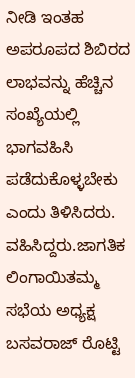ನೀಡಿ ಇಂತಹ ಅಪರೂಪದ ಶಿಬಿರದ ಲಾಭವನ್ನು ಹೆಚ್ಚಿನ ಸಂಖ್ಯೆಯಲ್ಲಿ ಭಾಗವಹಿಸಿ ಪಡೆದುಕೊಳ್ಳಬೇಕು ಎಂದು ತಿಳಿಸಿದರು. ವಹಿಸಿದ್ದರು.ಜಾಗತಿಕ ಲಿಂಗಾಯಿತಮ್ಮ ಸಭೆಯ ಅಧ್ಯಕ್ಷ ಬಸವರಾಜ್ ರೊಟ್ಟಿ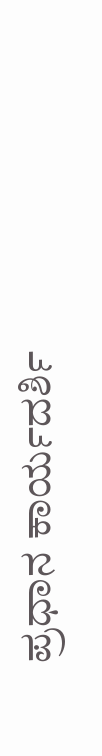ಪ್ರಧಾನ ಕಾರ್ಯದರ್ಶಿ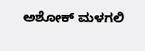ಅಶೋಕ್ ಮಳಗಲಿ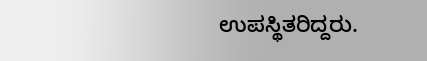ಉಪಸ್ಥಿತರಿದ್ದರು.